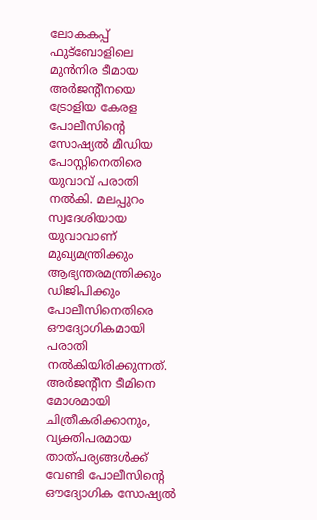ലോകകപ്പ് ഫുട്ബോളിലെ മുൻനിര ടീമായ അർജന്റീനയെ ട്രോളിയ കേരള പോലീസിന്റെ സോഷ്യൽ മീഡിയ പോസ്റ്റിനെതിരെ യുവാവ് പരാതി നൽകി. മലപ്പുറം സ്വദേശിയായ യുവാവാണ് മുഖ്യമന്ത്രിക്കും ആഭ്യന്തരമന്ത്രിക്കും ഡിജിപിക്കും പോലീസിനെതിരെ ഔദ്യോഗികമായി പരാതി നൽകിയിരിക്കുന്നത്. അർജന്റീന ടീമിനെ മോശമായി ചിത്രീകരിക്കാനും, വ്യക്തിപരമായ താത്പര്യങ്ങൾക്ക് വേണ്ടി പോലീസിന്റെ ഔദ്യോഗിക സോഷ്യൽ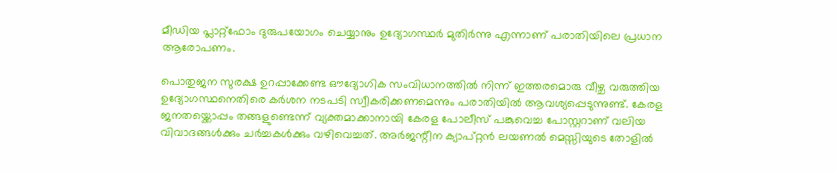മീഡിയ പ്ലാറ്റ്ഫോം ദുരുപയോഗം ചെയ്യാനും ഉദ്യോഗസ്ഥർ മുതിർന്നു എന്നാണ് പരാതിയിലെ പ്രധാന ആരോപണം.

പൊതുജന സുരക്ഷ ഉറപ്പാക്കേണ്ട ഔദ്യോഗിക സംവിധാനത്തിൽ നിന്ന് ഇത്തരമൊരു വീഴ്ച വരുത്തിയ ഉദ്യോഗസ്ഥനെതിരെ കർശന നടപടി സ്വീകരിക്കണമെന്നും പരാതിയിൽ ആവശ്യപ്പെടുന്നുണ്ട്. കേരള ജനതയ്ക്കൊപ്പം തങ്ങളുണ്ടെന്ന് വ്യക്തമാക്കാനായി കേരള പോലീസ് പങ്കുവെച്ച പോസ്റ്ററാണ് വലിയ വിവാദങ്ങൾക്കും ചർച്ചകൾക്കും വഴിവെച്ചത്. അർജന്റീന ക്യാപ്റ്റൻ ലയണൽ മെസ്സിയുടെ തോളിൽ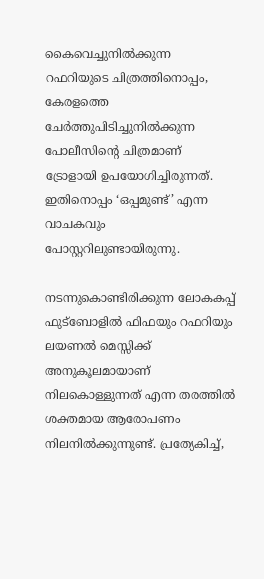കൈവെച്ചുനിൽക്കുന്ന റഫറിയുടെ ചിത്രത്തിനൊപ്പം, കേരളത്തെ ചേർത്തുപിടിച്ചുനിൽക്കുന്ന പോലീസിന്റെ ചിത്രമാണ് ട്രോളായി ഉപയോഗിച്ചിരുന്നത്. ഇതിനൊപ്പം ‘ഒപ്പമുണ്ട്’ എന്ന വാചകവും പോസ്റ്ററിലുണ്ടായിരുന്നു.

നടന്നുകൊണ്ടിരിക്കുന്ന ലോകകപ്പ് ഫുട്ബോളിൽ ഫിഫയും റഫറിയും ലയണൽ മെസ്സിക്ക് അനുകൂലമായാണ് നിലകൊള്ളുന്നത് എന്ന തരത്തിൽ ശക്തമായ ആരോപണം നിലനിൽക്കുന്നുണ്ട്. പ്രത്യേകിച്ച്,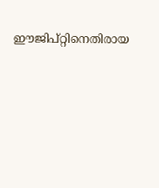ഈജിപ്റ്റിനെതിരായ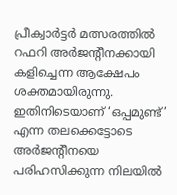പ്രീക്വാർട്ടർ മത്സരത്തിൽ റഫറി അർജന്റീനക്കായി കളിച്ചെന്ന ആക്ഷേപം ശക്തമായിരുന്നു. ഇതിനിടെയാണ് ‘ഒപ്പമുണ്ട്’ എന്ന തലക്കെട്ടോടെ അർജന്റീനയെ പരിഹസിക്കുന്ന നിലയിൽ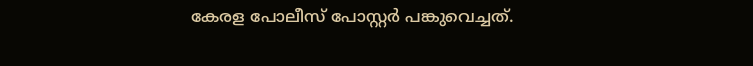കേരള പോലീസ് പോസ്റ്റർ പങ്കുവെച്ചത്.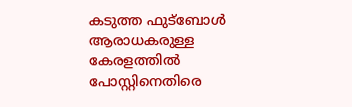കടുത്ത ഫുട്ബോൾ ആരാധകരുള്ള കേരളത്തിൽ പോസ്റ്റിനെതിരെ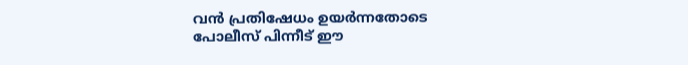വൻ പ്രതിഷേധം ഉയർന്നതോടെ പോലീസ് പിന്നീട് ഈ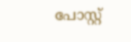പോസ്റ്റ്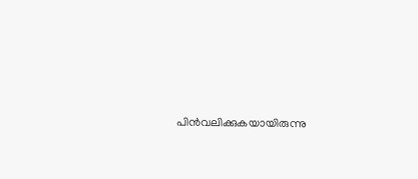പിൻവലിക്കുകയായിരുന്നു